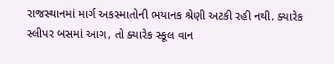રાજસ્થાનમાં માર્ગ અકસ્માતોની ભયાનક શ્રેણી અટકી રહી નથી. ક્યારેક સ્લીપર બસમાં આગ, તો ક્યારેક સ્કૂલ વાન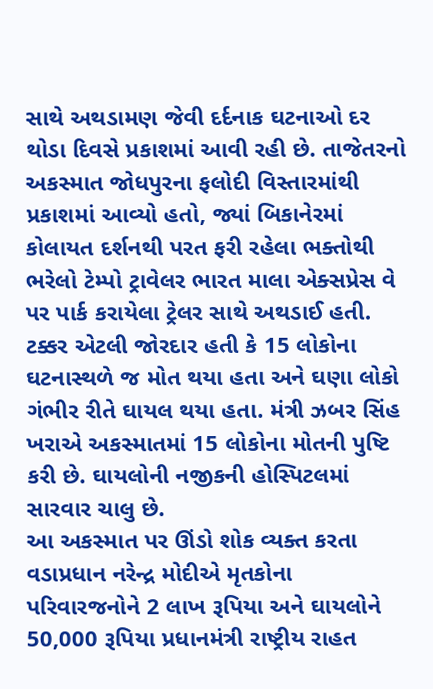સાથે અથડામણ જેવી દર્દનાક ઘટનાઓ દર થોડા દિવસે પ્રકાશમાં આવી રહી છે. તાજેતરનો અકસ્માત જોધપુરના ફલોદી વિસ્તારમાંથી પ્રકાશમાં આવ્યો હતો, જ્યાં બિકાનેરમાં કોલાયત દર્શનથી પરત ફરી રહેલા ભક્તોથી ભરેલો ટેમ્પો ટ્રાવેલર ભારત માલા એક્સપ્રેસ વે પર પાર્ક કરાયેલા ટ્રેલર સાથે અથડાઈ હતી. ટક્કર એટલી જોરદાર હતી કે 15 લોકોના ઘટનાસ્થળે જ મોત થયા હતા અને ઘણા લોકો ગંભીર રીતે ઘાયલ થયા હતા. મંત્રી ઝબર સિંહ ખરાએ અકસ્માતમાં 15 લોકોના મોતની પુષ્ટિ કરી છે. ઘાયલોની નજીકની હોસ્પિટલમાં સારવાર ચાલુ છે.
આ અકસ્માત પર ઊંડો શોક વ્યક્ત કરતા વડાપ્રધાન નરેન્દ્ર મોદીએ મૃતકોના પરિવારજનોને 2 લાખ રૂપિયા અને ઘાયલોને 50,000 રૂપિયા પ્રધાનમંત્રી રાષ્ટ્રીય રાહત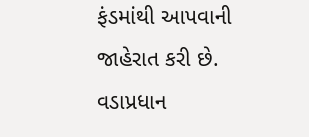ફંડમાંથી આપવાની જાહેરાત કરી છે. વડાપ્રધાન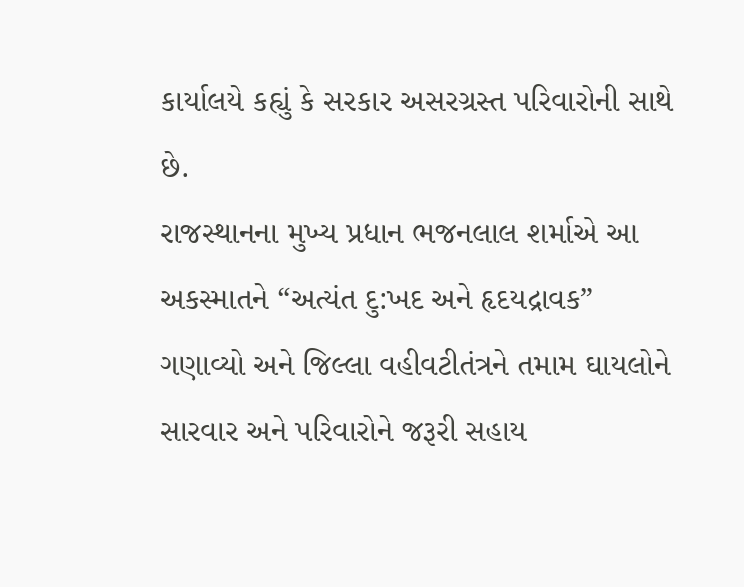કાર્યાલયે કહ્યું કે સરકાર અસરગ્રસ્ત પરિવારોની સાથે છે.
રાજસ્થાનના મુખ્ય પ્રધાન ભજનલાલ શર્માએ આ અકસ્માતને “અત્યંત દુ:ખદ અને હૃદયદ્રાવક” ગણાવ્યો અને જિલ્લા વહીવટીતંત્રને તમામ ઘાયલોને સારવાર અને પરિવારોને જરૂરી સહાય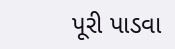પૂરી પાડવા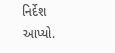નિર્દેશ આપ્યો.